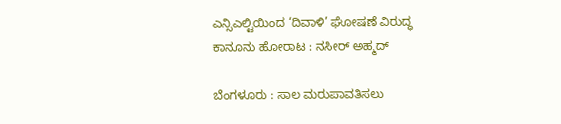ಎನ್ಸಿಎಲ್ಟಿಯಿಂದ ‘ದಿವಾಳಿ’ ಘೋಷಣೆ ವಿರುದ್ಧ ಕಾನೂನು ಹೋರಾಟ : ನಸೀರ್ ಅಹ್ಮದ್

ಬೆಂಗಳೂರು : ಸಾಲ ಮರುಪಾವತಿಸಲು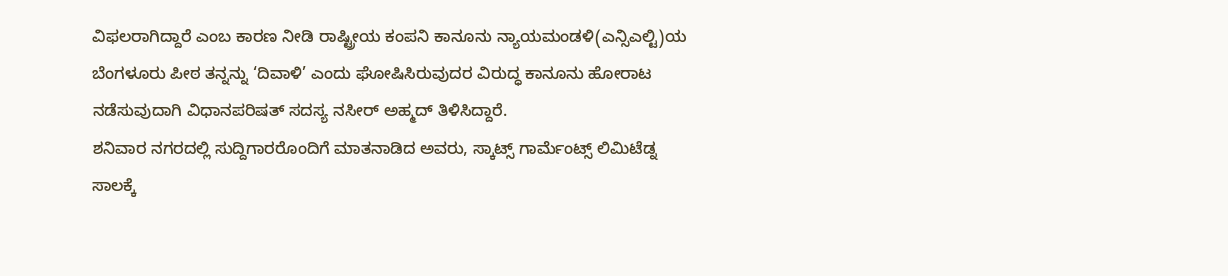ವಿಫಲರಾಗಿದ್ದಾರೆ ಎಂಬ ಕಾರಣ ನೀಡಿ ರಾಷ್ಟ್ರೀಯ ಕಂಪನಿ ಕಾನೂನು ನ್ಯಾಯಮಂಡಳಿ(ಎನ್ಸಿಎಲ್ಟಿ)ಯ ಬೆಂಗಳೂರು ಪೀಠ ತನ್ನನ್ನು ‘ದಿವಾಳಿ’ ಎಂದು ಘೋಷಿಸಿರುವುದರ ವಿರುದ್ಧ ಕಾನೂನು ಹೋರಾಟ ನಡೆಸುವುದಾಗಿ ವಿಧಾನಪರಿಷತ್ ಸದಸ್ಯ ನಸೀರ್ ಅಹ್ಮದ್ ತಿಳಿಸಿದ್ದಾರೆ.
ಶನಿವಾರ ನಗರದಲ್ಲಿ ಸುದ್ದಿಗಾರರೊಂದಿಗೆ ಮಾತನಾಡಿದ ಅವರು, ಸ್ಕಾಟ್ಸ್ ಗಾರ್ಮೆಂಟ್ಸ್ ಲಿಮಿಟೆಡ್ನ ಸಾಲಕ್ಕೆ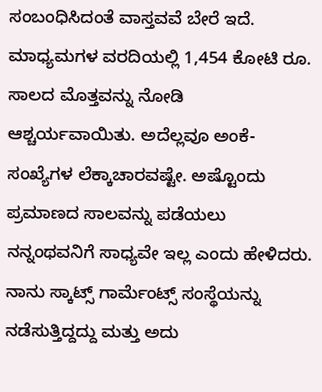ಸಂಬಂಧಿಸಿದಂತೆ ವಾಸ್ತವವೆ ಬೇರೆ ಇದೆ. ಮಾಧ್ಯಮಗಳ ವರದಿಯಲ್ಲಿ 1,454 ಕೋಟಿ ರೂ. ಸಾಲದ ಮೊತ್ತವನ್ನು ನೋಡಿ ಆಶ್ಚರ್ಯವಾಯಿತು. ಅದೆಲ್ಲವೂ ಅಂಕೆ-ಸಂಖ್ಯೆಗಳ ಲೆಕ್ಕಾಚಾರವಷ್ಟೇ. ಅಷ್ಟೊಂದು ಪ್ರಮಾಣದ ಸಾಲವನ್ನು ಪಡೆಯಲು ನನ್ನಂಥವನಿಗೆ ಸಾಧ್ಯವೇ ಇಲ್ಲ ಎಂದು ಹೇಳಿದರು.
ನಾನು ಸ್ಕಾಟ್ಸ್ ಗಾರ್ಮೆಂಟ್ಸ್ ಸಂಸ್ಥೆಯನ್ನು ನಡೆಸುತ್ತಿದ್ದದ್ದು ಮತ್ತು ಅದು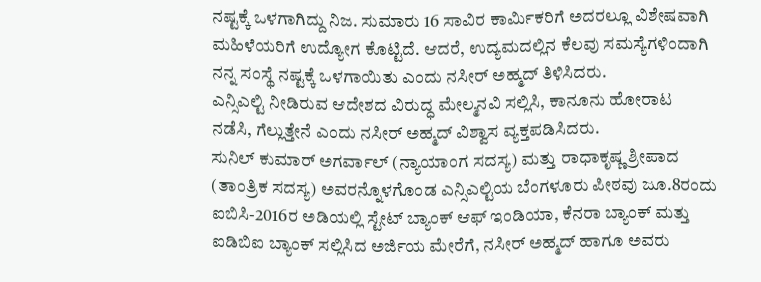ನಷ್ಟಕ್ಕೆ ಒಳಗಾಗಿದ್ದು ನಿಜ. ಸುಮಾರು 16 ಸಾವಿರ ಕಾರ್ಮಿಕರಿಗೆ ಅದರಲ್ಲೂ ವಿಶೇಷವಾಗಿ ಮಹಿಳೆಯರಿಗೆ ಉದ್ಯೋಗ ಕೊಟ್ಟಿದೆ. ಆದರೆ, ಉದ್ಯಮದಲ್ಲಿನ ಕೆಲವು ಸಮಸ್ಯೆಗಳಿಂದಾಗಿ ನನ್ನ ಸಂಸ್ಥೆ ನಷ್ಟಕ್ಕೆ ಒಳಗಾಯಿತು ಎಂದು ನಸೀರ್ ಅಹ್ಮದ್ ತಿಳಿಸಿದರು.
ಎನ್ಸಿಎಲ್ಟಿ ನೀಡಿರುವ ಆದೇಶದ ವಿರುದ್ಧ ಮೇಲ್ಮನವಿ ಸಲ್ಲಿಸಿ, ಕಾನೂನು ಹೋರಾಟ ನಡೆಸಿ, ಗೆಲ್ಲುತ್ತೇನೆ ಎಂದು ನಸೀರ್ ಅಹ್ಮದ್ ವಿಶ್ವಾಸ ವ್ಯಕ್ತಪಡಿಸಿದರು.
ಸುನಿಲ್ ಕುಮಾರ್ ಅಗರ್ವಾಲ್ (ನ್ಯಾಯಾಂಗ ಸದಸ್ಯ) ಮತ್ತು ರಾಧಾಕೃಷ್ಣ ಶ್ರೀಪಾದ (ತಾಂತ್ರಿಕ ಸದಸ್ಯ) ಅವರನ್ನೊಳಗೊಂಡ ಎನ್ಸಿಎಲ್ಟಿಯ ಬೆಂಗಳೂರು ಪೀಠವು ಜೂ.8ರಂದು ಐಬಿಸಿ-2016ರ ಅಡಿಯಲ್ಲಿ ಸ್ಟೇಟ್ ಬ್ಯಾಂಕ್ ಆಫ್ ಇಂಡಿಯಾ, ಕೆನರಾ ಬ್ಯಾಂಕ್ ಮತ್ತು ಐಡಿಬಿಐ ಬ್ಯಾಂಕ್ ಸಲ್ಲಿಸಿದ ಅರ್ಜಿಯ ಮೇರೆಗೆ, ನಸೀರ್ ಅಹ್ಮದ್ ಹಾಗೂ ಅವರು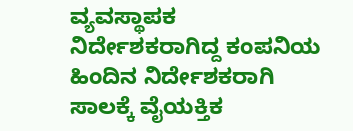ವ್ಯವಸ್ಥಾಪಕ ನಿರ್ದೇಶಕರಾಗಿದ್ದ ಕಂಪನಿಯ ಹಿಂದಿನ ನಿರ್ದೇಶಕರಾಗಿ ಸಾಲಕ್ಕೆ ವೈಯಕ್ತಿಕ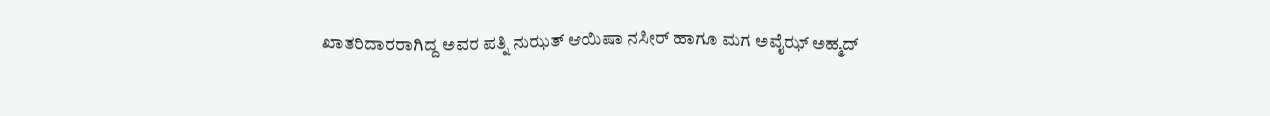ಖಾತರಿದಾರರಾಗಿದ್ದ ಅವರ ಪತ್ನಿ ನುಝತ್ ಆಯಿಷಾ ನಸೀರ್ ಹಾಗೂ ಮಗ ಅವೈಝ್ ಅಹ್ಮದ್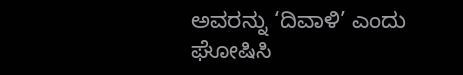ಅವರನ್ನು ‘ದಿವಾಳಿ’ ಎಂದು ಘೋಷಿಸಿ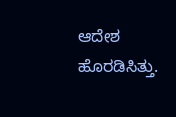ಆದೇಶ ಹೊರಡಿಸಿತ್ತು.